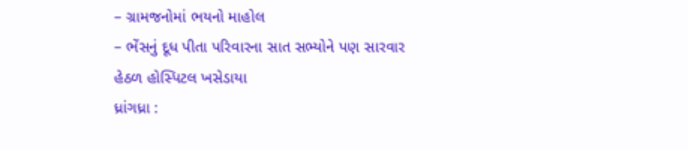– ગ્રામજનોમાં ભયનો માહોલ
– ભેંસનું દૂધ પીતા પરિવારના સાત સભ્યોને પણ સારવાર હેઠળ હોસ્પિટલ ખસેડાયા
ધ્રાંગધ્રા :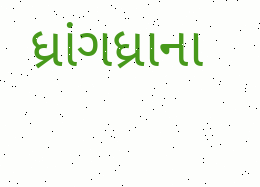ધ્રાંગધ્રાના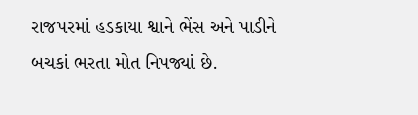રાજપરમાં હડકાયા શ્વાને ભેંસ અને પાડીને બચકાં ભરતા મોત નિપજ્યાં છે.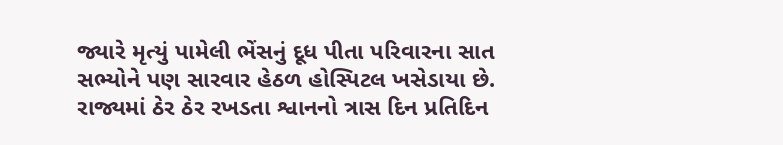જ્યારે મૃત્યું પામેલી ભેંસનું દૂધ પીતા પરિવારના સાત સભ્યોને પણ સારવાર હેઠળ હોસ્પિટલ ખસેડાયા છે.
રાજ્યમાં ઠેર ઠેર રખડતા શ્વાનનો ત્રાસ દિન પ્રતિદિન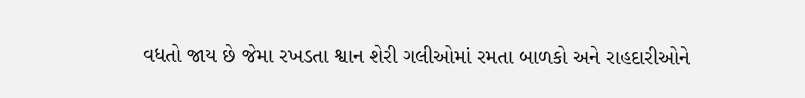વધતો જાય છે જેમા રખડતા શ્વાન શેરી ગલીઓમાં રમતા બાળકો અને રાહદારીઓને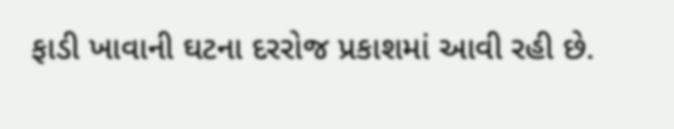ફાડી ખાવાની ઘટના દરરોજ પ્રકાશમાં આવી રહી છે.